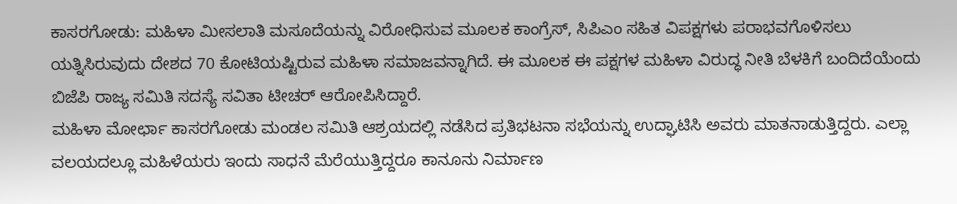ಕಾಸರಗೋಡು: ಮಹಿಳಾ ಮೀಸಲಾತಿ ಮಸೂದೆಯನ್ನು ವಿರೋಧಿಸುವ ಮೂಲಕ ಕಾಂಗ್ರೆಸ್, ಸಿಪಿಎಂ ಸಹಿತ ವಿಪಕ್ಷಗಳು ಪರಾಭವಗೊಳಿಸಲು ಯತ್ನಿಸಿರುವುದು ದೇಶದ 70 ಕೋಟಿಯಷ್ಟಿರುವ ಮಹಿಳಾ ಸಮಾಜವನ್ನಾಗಿದೆ. ಈ ಮೂಲಕ ಈ ಪಕ್ಷಗಳ ಮಹಿಳಾ ವಿರುದ್ಧ ನೀತಿ ಬೆಳಕಿಗೆ ಬಂದಿದೆಯೆಂದು ಬಿಜೆಪಿ ರಾಜ್ಯ ಸಮಿತಿ ಸದಸ್ಯೆ ಸವಿತಾ ಟೀಚರ್ ಆರೋಪಿಸಿದ್ದಾರೆ.
ಮಹಿಳಾ ಮೋರ್ಛಾ ಕಾಸರಗೋಡು ಮಂಡಲ ಸಮಿತಿ ಆಶ್ರಯದಲ್ಲಿ ನಡೆಸಿದ ಪ್ರತಿಭಟನಾ ಸಭೆಯನ್ನು ಉದ್ಘಾಟಿಸಿ ಅವರು ಮಾತನಾಡುತ್ತಿದ್ದರು. ಎಲ್ಲಾ ವಲಯದಲ್ಲೂ ಮಹಿಳೆಯರು ಇಂದು ಸಾಧನೆ ಮೆರೆಯುತ್ತಿದ್ದರೂ ಕಾನೂನು ನಿರ್ಮಾಣ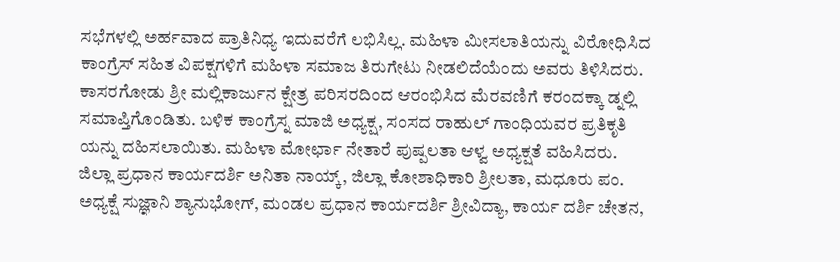ಸಭೆಗಳಲ್ಲಿ ಅರ್ಹವಾದ ಪ್ರಾತಿನಿಧ್ಯ ಇದುವರೆಗೆ ಲಭಿಸಿಲ್ಲ. ಮಹಿಳಾ ಮೀಸಲಾತಿಯನ್ನು ವಿರೋಧಿಸಿದ ಕಾಂಗ್ರೆಸ್ ಸಹಿತ ವಿಪಕ್ಷಗಳಿಗೆ ಮಹಿಳಾ ಸಮಾಜ ತಿರುಗೇಟು ನೀಡಲಿದೆಯೆಂದು ಅವರು ತಿಳಿಸಿದರು. ಕಾಸರಗೋಡು ಶ್ರೀ ಮಲ್ಲಿಕಾರ್ಜುನ ಕ್ಷೇತ್ರ ಪರಿಸರದಿಂದ ಆರಂಭಿಸಿದ ಮೆರವಣಿಗೆ ಕರಂದಕ್ಕಾ ಡ್ನಲ್ಲಿ ಸಮಾಪ್ತಿಗೊಂಡಿತು. ಬಳಿಕ ಕಾಂಗ್ರೆಸ್ನ ಮಾಜಿ ಅಧ್ಯಕ್ಷ, ಸಂಸದ ರಾಹುಲ್ ಗಾಂಧಿಯವರ ಪ್ರತಿಕೃತಿ ಯನ್ನು ದಹಿಸಲಾಯಿತು. ಮಹಿಳಾ ಮೋರ್ಛಾ ನೇತಾರೆ ಪುಷ್ಪಲತಾ ಆಳ್ವ ಅಧ್ಯಕ್ಷತೆ ವಹಿಸಿದರು. ಜಿಲ್ಲಾ ಪ್ರಧಾನ ಕಾರ್ಯದರ್ಶಿ ಅನಿತಾ ನಾಯ್ಕ್, ಜಿಲ್ಲಾ ಕೋಶಾಧಿಕಾರಿ ಶ್ರೀಲತಾ, ಮಧೂರು ಪಂ. ಅಧ್ಯಕ್ಷೆ ಸುಜ್ಞಾನಿ ಶ್ಯಾನುಭೋಗ್, ಮಂಡಲ ಪ್ರಧಾನ ಕಾರ್ಯದರ್ಶಿ ಶ್ರೀವಿದ್ಯಾ, ಕಾರ್ಯ ದರ್ಶಿ ಚೇತನ,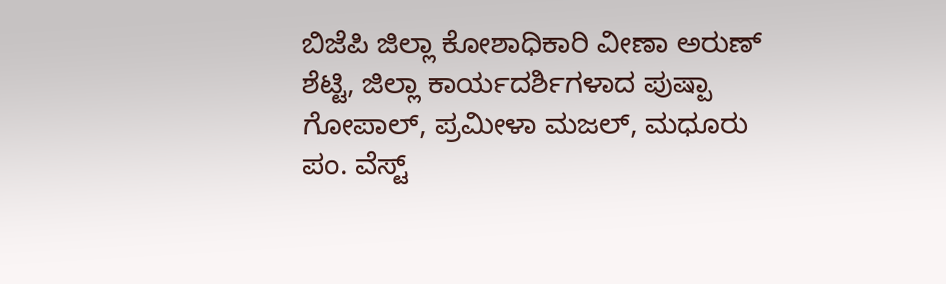ಬಿಜೆಪಿ ಜಿಲ್ಲಾ ಕೋಶಾಧಿಕಾರಿ ವೀಣಾ ಅರುಣ್ ಶೆಟ್ಟಿ, ಜಿಲ್ಲಾ ಕಾರ್ಯದರ್ಶಿಗಳಾದ ಪುಷ್ಪಾ ಗೋಪಾಲ್, ಪ್ರಮೀಳಾ ಮಜಲ್, ಮಧೂರು ಪಂ. ವೆಸ್ಟ್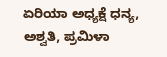ಏರಿಯಾ ಅಧ್ಯಕ್ಷೆ ಧನ್ಯ, ಅಶ್ವತಿ, ಪ್ರಮಿಳಾ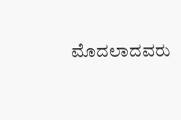ಮೊದಲಾದವರು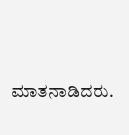ಮಾತನಾಡಿದರು.